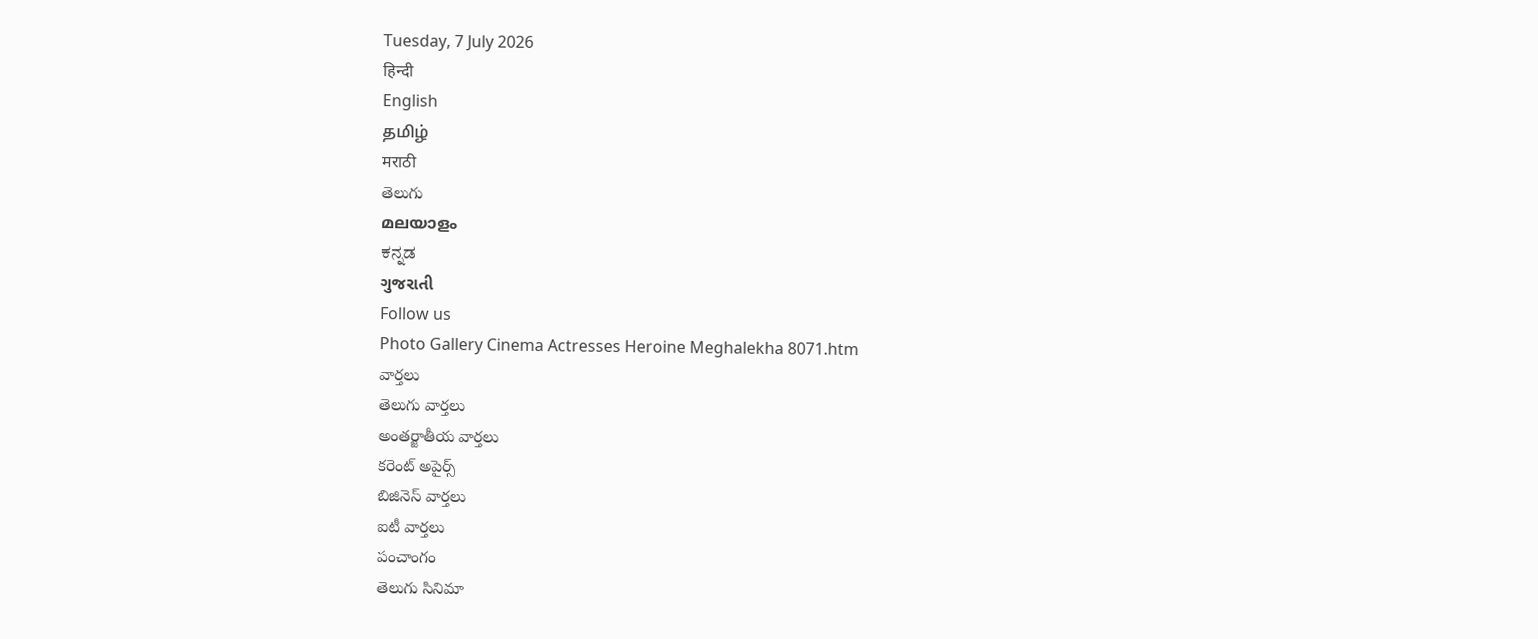Tuesday, 7 July 2026
हिन्दी
English
தமிழ்
मराठी
తెలుగు
മലയാളം
ಕನ್ನಡ
ગુજરાતી
Follow us
Photo Gallery Cinema Actresses Heroine Meghalekha 8071.htm
వార్తలు
తెలుగు వార్తలు
అంతర్జాతీయ వార్తలు
కరెంట్ అపైర్స్
బిజినెస్ వార్తలు
ఐటీ వార్తలు
పంచాంగం
తెలుగు సినిమా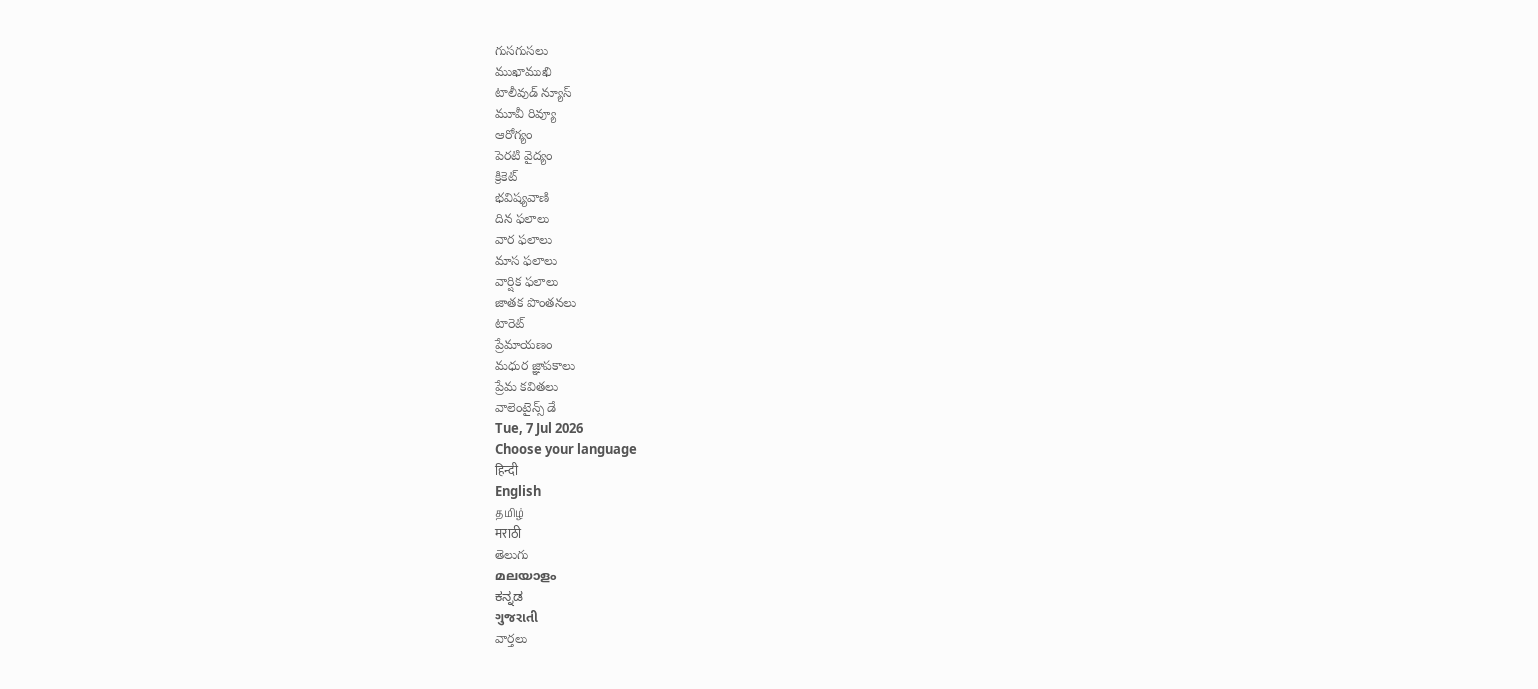గుసగుసలు
ముఖాముఖి
టాలీవుడ్ న్యూస్
మూవీ రివ్యూ
ఆరోగ్యం
పెరటి వైద్యం
క్రికెట్
భవిష్యవాణి
దిన ఫలాలు
వార ఫలాలు
మాస ఫలాలు
వార్షిక ఫలాలు
జాతక పొంతనలు
టారెట్
ప్రేమాయణం
మధుర జ్ఞాపకాలు
ప్రేమ కవితలు
వాలెంటైన్స్ డే
Tue, 7 Jul 2026
Choose your language
हिन्दी
English
தமிழ்
मराठी
తెలుగు
മലയാളം
ಕನ್ನಡ
ગુજરાતી
వార్తలు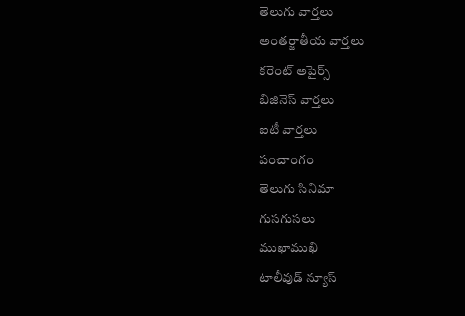తెలుగు వార్తలు
అంతర్జాతీయ వార్తలు
కరెంట్ అపైర్స్
బిజినెస్ వార్తలు
ఐటీ వార్తలు
పంచాంగం
తెలుగు సినిమా
గుసగుసలు
ముఖాముఖి
టాలీవుడ్ న్యూస్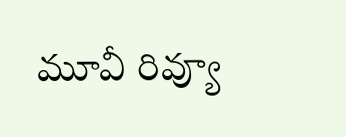మూవీ రివ్యూ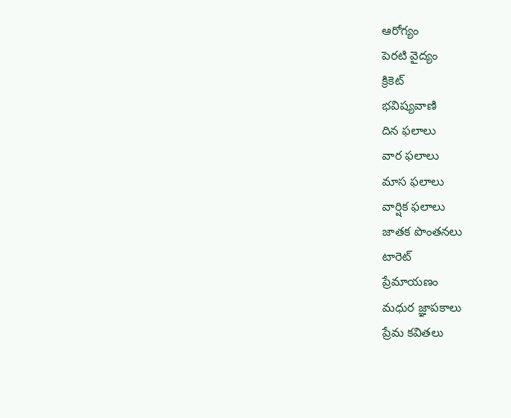ఆరోగ్యం
పెరటి వైద్యం
క్రికెట్
భవిష్యవాణి
దిన ఫలాలు
వార ఫలాలు
మాస ఫలాలు
వార్షిక ఫలాలు
జాతక పొంతనలు
టారెట్
ప్రేమాయణం
మధుర జ్ఞాపకాలు
ప్రేమ కవితలు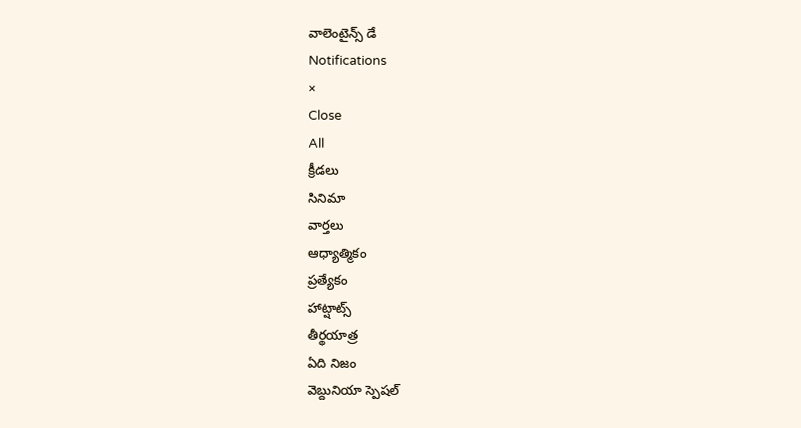వాలెంటైన్స్ డే
Notifications
×
Close
All
క్రీడలు
సినిమా
వార్తలు
ఆధ్యాత్మికం
ప్రత్యేకం
హాట్షాట్స్
తీర్థయాత్ర
ఏది నిజం
వెబ్దునియా స్పెషల్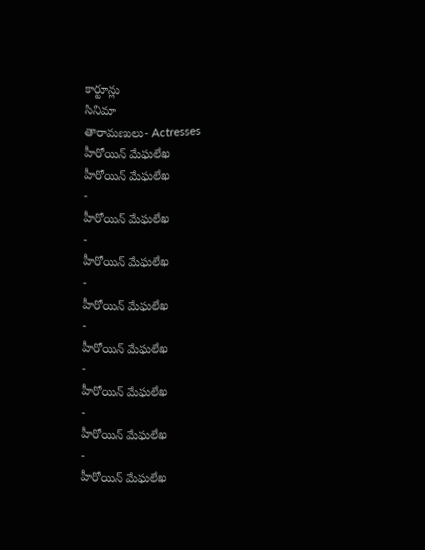కార్టూన్లు
సినిమా
తారామణులు- Actresses
హీరోయిన్ మేఘలేఖ
హీరోయిన్ మేఘలేఖ
-
హీరోయిన్ మేఘలేఖ
-
హీరోయిన్ మేఘలేఖ
-
హీరోయిన్ మేఘలేఖ
-
హీరోయిన్ మేఘలేఖ
-
హీరోయిన్ మేఘలేఖ
-
హీరోయిన్ మేఘలేఖ
-
హీరోయిన్ మేఘలేఖ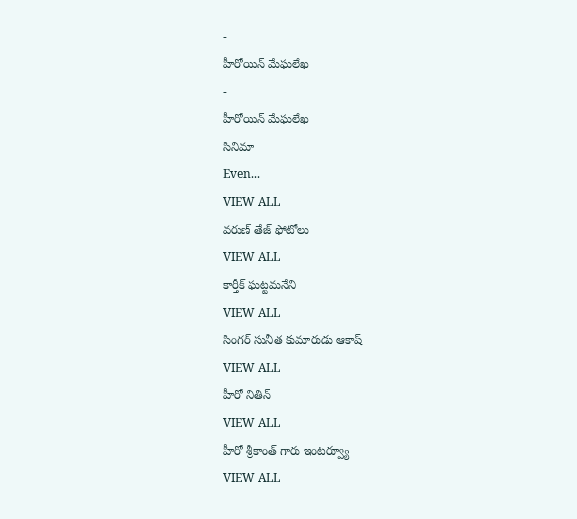-
హీరోయిన్ మేఘలేఖ
-
హీరోయిన్ మేఘలేఖ
సినిమా
Even...
VIEW ALL
వరుణ్ తేజ్ ఫోటోలు
VIEW ALL
కార్తీక్ ఘట్టమనేని
VIEW ALL
సింగర్ సునీత కుమారుడు ఆకాష్
VIEW ALL
హీరో నితిన్
VIEW ALL
హీరో శ్రీకాంత్ గారు ఇంటర్వ్యూ
VIEW ALL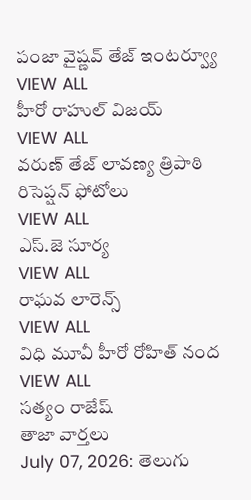పంజా వైష్ణవ్ తేజ్ ఇంటర్వ్యూ
VIEW ALL
హీరో రాహుల్ విజయ్
VIEW ALL
వరుణ్ తేజ్ లావణ్య త్రిపాఠి రిసెప్షన్ ఫోటోలు
VIEW ALL
ఎస్.జె సూర్య
VIEW ALL
రాఘవ లారెన్స్
VIEW ALL
విధి మూవీ హీరో రోహిత్ నంద
VIEW ALL
సత్యం రాజేష్
తాజా వార్తలు
July 07, 2026: తెలుగు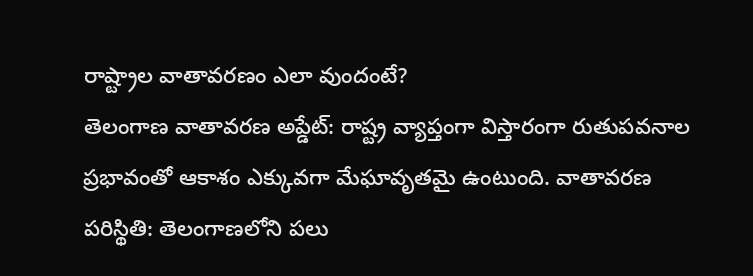రాష్ట్రాల వాతావరణం ఎలా వుందంటే?
తెలంగాణ వాతావరణ అప్డేట్: రాష్ట్ర వ్యాప్తంగా విస్తారంగా రుతుపవనాల ప్రభావంతో ఆకాశం ఎక్కువగా మేఘావృతమై ఉంటుంది. వాతావరణ పరిస్థితి: తెలంగాణలోని పలు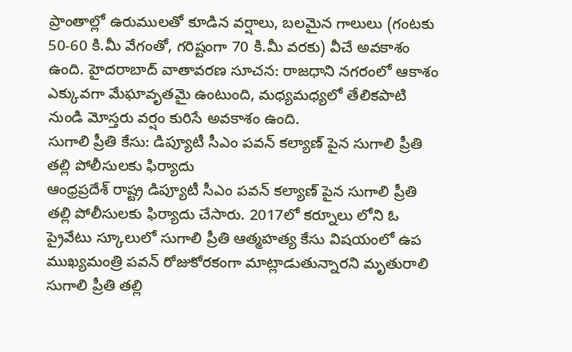ప్రాంతాల్లో ఉరుములతో కూడిన వర్షాలు, బలమైన గాలులు (గంటకు 50-60 కి.మీ వేగంతో, గరిష్టంగా 70 కి.మీ వరకు) వీచే అవకాశం ఉంది. హైదరాబాద్ వాతావరణ సూచన: రాజధాని నగరంలో ఆకాశం ఎక్కువగా మేఘావృతమై ఉంటుంది, మధ్యమధ్యలో తేలికపాటి నుండి మోస్తరు వర్షం కురిసే అవకాశం ఉంది.
సుగాలి ప్రీతి కేసు: డిప్యూటీ సీఎం పవన్ కల్యాణ్ పైన సుగాలి ప్రీతి తల్లి పోలీసులకు ఫిర్యాదు
ఆంధ్రప్రదేశ్ రాష్ట్ర డిప్యూటీ సీఎం పవన్ కల్యాణ్ పైన సుగాలి ప్రీతి తల్లి పోలీసులకు ఫిర్యాదు చేసారు. 2017లో కర్నూలు లోని ఓ ప్రైవేటు స్కూలులో సుగాలి ప్రీతి ఆత్మహత్య కేసు విషయంలో ఉప ముఖ్యమంత్రి పవన్ రోజుకోరకంగా మాట్లాడుతున్నారని మృతురాలి సుగాలి ప్రీతి తల్లి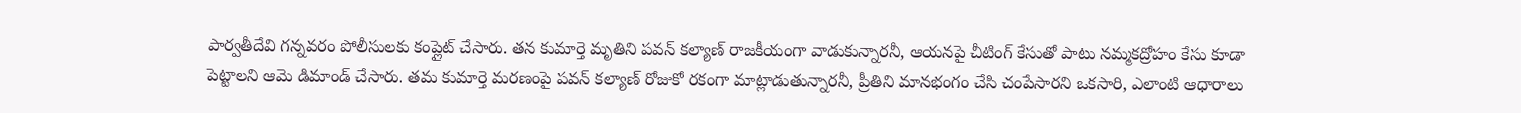పార్వతీదేవి గన్నవరం పోలీసులకు కంప్లైట్ చేసారు. తన కుమార్తె మృతిని పవన్ కల్యాణ్ రాజకీయంగా వాడుకున్నారనీ, ఆయనపై చీటింగ్ కేసుతో పాటు నమ్మకద్రోహం కేసు కూడా పెట్టాలని ఆమె డిమాండ్ చేసారు. తమ కుమార్తె మరణంపై పవన్ కల్యాణ్ రోజుకో రకంగా మాట్లాడుతున్నారనీ, ప్రీతిని మానభంగం చేసి చంపేసారని ఒకసారి, ఎలాంటి ఆధారాలు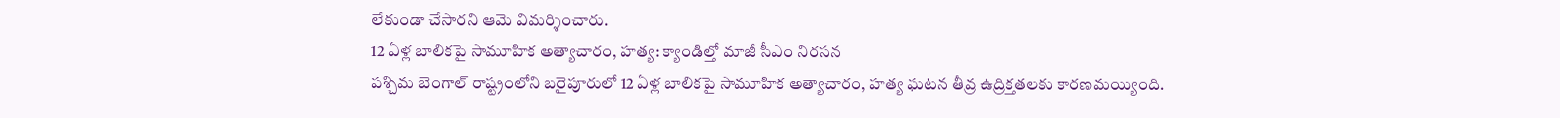లేకుండా చేసారని ఆమె విమర్శించారు.
12 ఏళ్ల బాలికపై సామూహిక అత్యాచారం, హత్య: క్యాండిల్తో మాజీ సీఎం నిరసన
పశ్చిమ బెంగాల్ రాష్ట్రంలోని బరైపూరులో 12 ఏళ్ల బాలికపై సామూహిక అత్యాచారం, హత్య ఘటన తీవ్ర ఉద్రిక్తతలకు కారణమయ్యింది.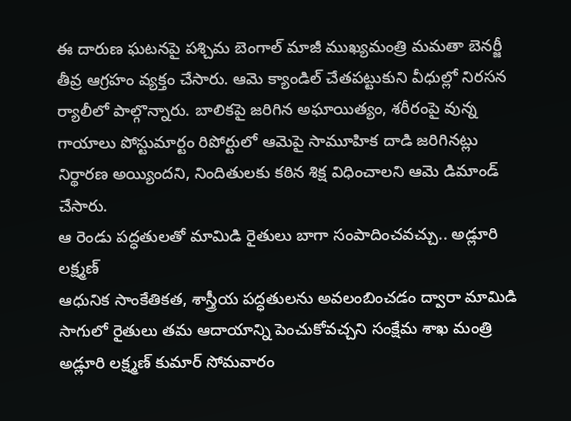ఈ దారుణ ఘటనపై పశ్చిమ బెంగాల్ మాజీ ముఖ్యమంత్రి మమతా బెనర్జీ తీవ్ర ఆగ్రహం వ్యక్తం చేసారు. ఆమె క్యాండిల్ చేతపట్టుకుని వీధుల్లో నిరసన ర్యాలీలో పాల్గొన్నారు. బాలికపై జరిగిన అఘాయిత్యం, శరీరంపై వున్న గాయాలు పోస్టుమార్టం రిపోర్టులో ఆమెపై సామూహిక దాడి జరిగినట్లు నిర్థారణ అయ్యిందని, నిందితులకు కఠిన శిక్ష విధించాలని ఆమె డిమాండ్ చేసారు.
ఆ రెండు పద్ధతులతో మామిడి రైతులు బాగా సంపాదించవచ్చు.. అడ్లూరి లక్ష్మణ్
ఆధునిక సాంకేతికత, శాస్త్రీయ పద్ధతులను అవలంబించడం ద్వారా మామిడి సాగులో రైతులు తమ ఆదాయాన్ని పెంచుకోవచ్చని సంక్షేమ శాఖ మంత్రి అడ్లూరి లక్ష్మణ్ కుమార్ సోమవారం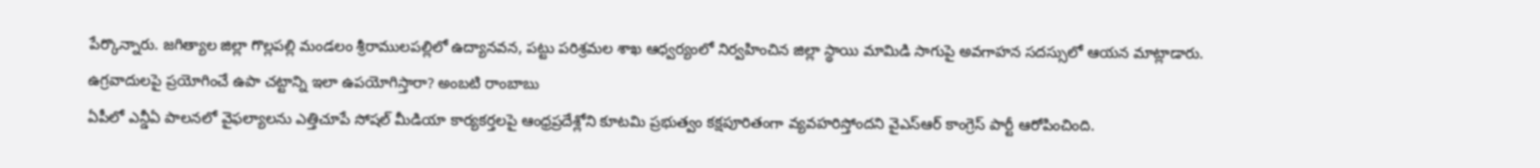పేర్కొన్నారు. జగిత్యాల జిల్లా గొల్లపల్లి మండలం శ్రీరాములపల్లిలో ఉద్యానవన, పట్టు పరిశ్రమల శాఖ ఆధ్వర్యంలో నిర్వహించిన జిల్లా స్థాయి మామిడి సాగుపై అవగాహన సదస్సులో ఆయన మాట్లాడారు.
ఉగ్రవాదులపై ప్రయోగించే ఉపా చట్టాన్ని ఇలా ఉపయోగిస్తారా? అంబటి రాంబాబు
ఏపీలో ఎన్డీఏ పాలనలో వైఫల్యాలను ఎత్తిచూపే సోషల్ మీడియా కార్యకర్తలపై ఆంధ్రప్రదేశ్లోని కూటమి ప్రభుత్వం కక్షపూరితంగా వ్యవహరిస్తోందని వైఎస్ఆర్ కాంగ్రెస్ పార్టీ ఆరోపించింది.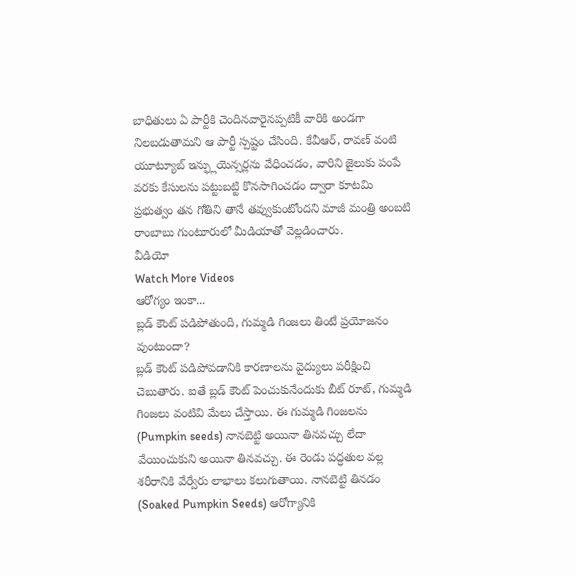బాధితులు ఏ పార్టీకి చెందినవారైనప్పటికీ వారికి అండగా నిలబడుతామని ఆ పార్టీ స్పష్టం చేసింది. కేవీఆర్, రావణ్ వంటి యూట్యూబ్ ఇన్ఫ్లుయెన్సర్లను వేధించడం, వారిని జైలుకు పంపే వరకు కేసులను పట్టుబట్టి కొనసాగించడం ద్వారా కూటమి ప్రభుత్వం తన గోతిని తానే తవ్వుకుంటోందని మాజీ మంత్రి అంబటి రాంబాబు గుంటూరులో మీడియాతో వెల్లడించారు.
వీడియో
Watch More Videos
ఆరోగ్యం ఇంకా...
బ్లడ్ కౌంట్ పడిపోతుంది, గుమ్మడి గింజలు తింటే ప్రయోజనం వుంటుందా?
బ్లడ్ కౌంట్ పడిపోవడానికి కారణాలను వైద్యులు పరీక్షించి చెబుతారు. ఐతే బ్లడ్ కౌంట్ పెంచుకునేందుకు బీట్ రూట్, గుమ్మడి గింజలు వంటివి మేలు చేస్తాయి. ఈ గుమ్మడి గింజలను (Pumpkin seeds) నానబెట్టి అయినా తినవచ్చు లేదా వేయించుకుని అయినా తినవచ్చు. ఈ రెండు పద్ధతుల వల్ల శరీరానికి వేర్వేరు లాభాలు కలుగుతాయి. నానబెట్టి తినడం (Soaked Pumpkin Seeds) ఆరోగ్యానికి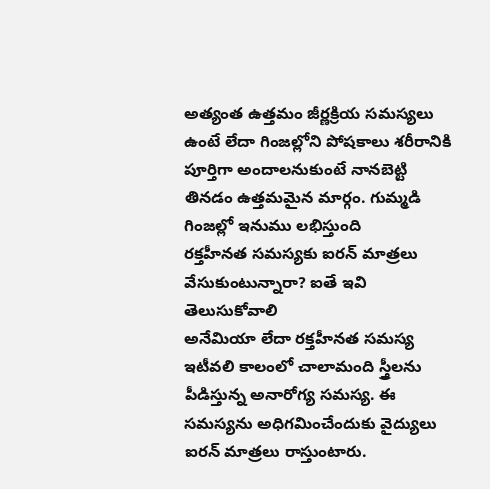అత్యంత ఉత్తమం జీర్ణక్రియ సమస్యలు ఉంటే లేదా గింజల్లోని పోషకాలు శరీరానికి పూర్తిగా అందాలనుకుంటే నానబెట్టి తినడం ఉత్తమమైన మార్గం. గుమ్మడి గింజల్లో ఇనుము లభిస్తుంది
రక్తహీనత సమస్యకు ఐరన్ మాత్రలు వేసుకుంటున్నారా? ఐతే ఇవి తెలుసుకోవాలి
అనేమియా లేదా రక్తహీనత సమస్య ఇటీవలి కాలంలో చాలామంది స్త్రీలను పీడిస్తున్న అనారోగ్య సమస్య. ఈ సమస్యను అధిగమించేందుకు వైద్యులు ఐరన్ మాత్రలు రాస్తుంటారు.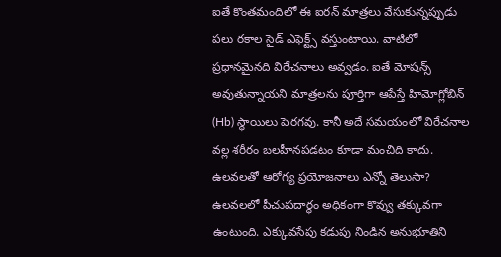ఐతే కొంతమందిలో ఈ ఐరన్ మాత్రలు వేసుకున్నప్పుడు పలు రకాల సైడ్ ఎఫెక్ట్స్ వస్తుంటాయి. వాటిలో ప్రధానమైనది విరేచనాలు అవ్వడం. ఐతే మోషన్స్ అవుతున్నాయని మాత్రలను పూర్తిగా ఆపేస్తే హిమోగ్లోబిన్ (Hb) స్థాయిలు పెరగవు. కానీ అదే సమయంలో విరేచనాల వల్ల శరీరం బలహీనపడటం కూడా మంచిది కాదు.
ఉలవలతో ఆరోగ్య ప్రయోజనాలు ఎన్నో తెలుసా?
ఉలవలలో పీచుపదార్థం అధికంగా కొవ్వు తక్కువగా ఉంటుంది. ఎక్కువసేపు కడుపు నిండిన అనుభూతిని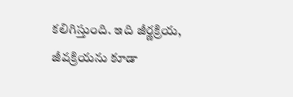కలిగిస్తుంది. ఇది జీర్ణక్రియ, జీవక్రియను కూడా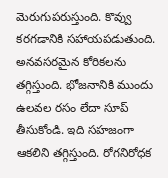మెరుగుపరుస్తుంది. కొవ్వు కరగడానికి సహాయపడుతుంది. అనవసరమైన కోరికలను తగ్గిస్తుంది. భోజనానికి ముందు ఉలవల రసం లేదా సూప్ తీసుకోండి. ఇది సహజంగా ఆకలిని తగ్గిస్తుంది. రోగనిరోధక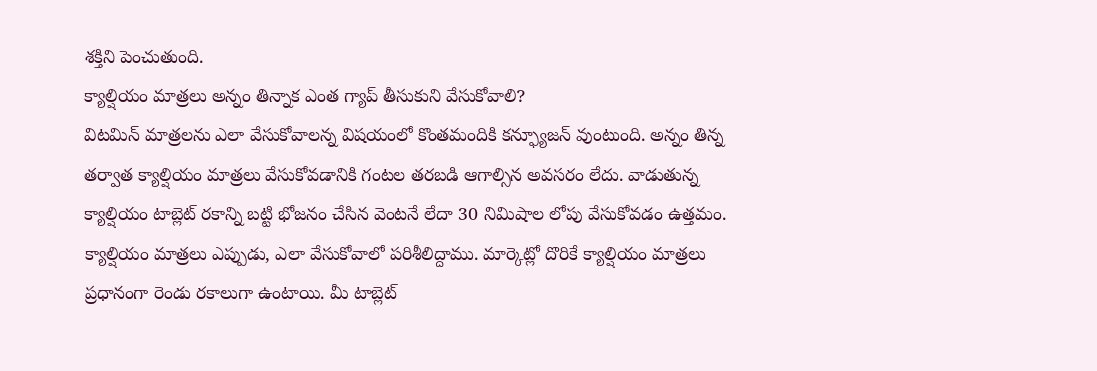శక్తిని పెంచుతుంది.
క్యాల్షియం మాత్రలు అన్నం తిన్నాక ఎంత గ్యాప్ తీసుకుని వేసుకోవాలి?
విటమిన్ మాత్రలను ఎలా వేసుకోవాలన్న విషయంలో కొంతమందికి కన్ఫ్యూజన్ వుంటుంది. అన్నం తిన్న తర్వాత క్యాల్షియం మాత్రలు వేసుకోవడానికి గంటల తరబడి ఆగాల్సిన అవసరం లేదు. వాడుతున్న క్యాల్షియం టాబ్లెట్ రకాన్ని బట్టి భోజనం చేసిన వెంటనే లేదా 30 నిమిషాల లోపు వేసుకోవడం ఉత్తమం. క్యాల్షియం మాత్రలు ఎప్పుడు, ఎలా వేసుకోవాలో పరిశీలిద్దాము. మార్కెట్లో దొరికే క్యాల్షియం మాత్రలు ప్రధానంగా రెండు రకాలుగా ఉంటాయి. మీ టాబ్లెట్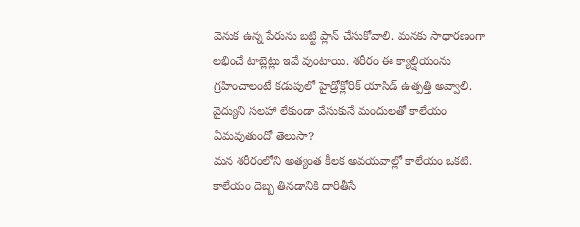వెనుక ఉన్న పేరును బట్టి ప్లాన్ చేసుకోవాలి. మనకు సాధారణంగా లభించే టాబ్లెట్లు ఇవే వుంటాయి. శరీరం ఈ క్యాల్షియంను గ్రహించాలంటే కడుపులో హైడ్రోక్లోరిక్ యాసిడ్ ఉత్పత్తి అవ్వాలి.
వైద్యుని సలహా లేకుండా వేసుకునే మందులతో కాలేయం ఏమవుతుందో తెలుసా?
మన శరీరంలోని అత్యంత కీలక అవయవాల్లో కాలేయం ఒకటి. కాలేయం దెబ్బ తినడానికి దారితీసే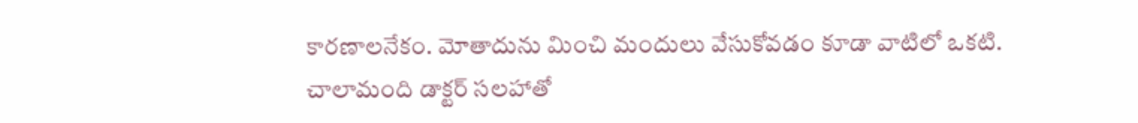కారణాలనేకం. మోతాదును మించి మందులు వేసుకోవడం కూడా వాటిలో ఒకటి. చాలామంది డాక్టర్ సలహాతో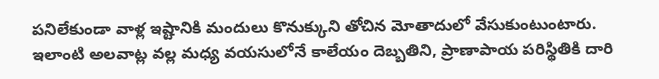పనిలేకుండా వాళ్ల ఇష్టానికి మందులు కొనుక్కుని తోచిన మోతాదులో వేసుకుంటుంటారు. ఇలాంటి అలవాట్ల వల్ల మధ్య వయసులోనే కాలేయం దెబ్బతిని, ప్రాణాపాయ పరిస్థితికి దారి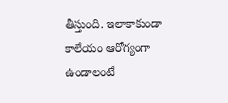తీస్తుంది. ఇలాకాకుండా కాలేయం ఆరోగ్యంగా ఉండాలంటే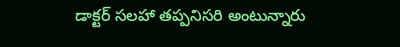డాక్టర్ సలహా తప్పనిసరి అంటున్నారు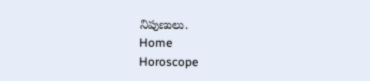నిపుణులు.
Home
Horoscope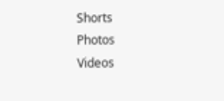Shorts
Photos
Videos